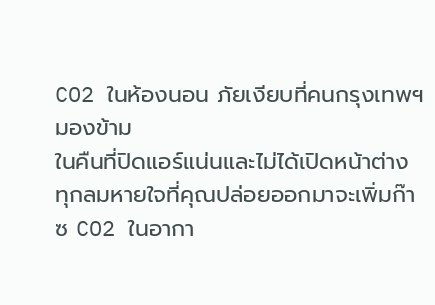CO2 ในห้องนอน ภัยเงียบที่คนกรุงเทพฯ มองข้าม
ในคืนที่ปิดแอร์แน่นและไม่ได้เปิดหน้าต่าง ทุกลมหายใจที่คุณปล่อยออกมาจะเพิ่มก๊าซ CO2 ในอากา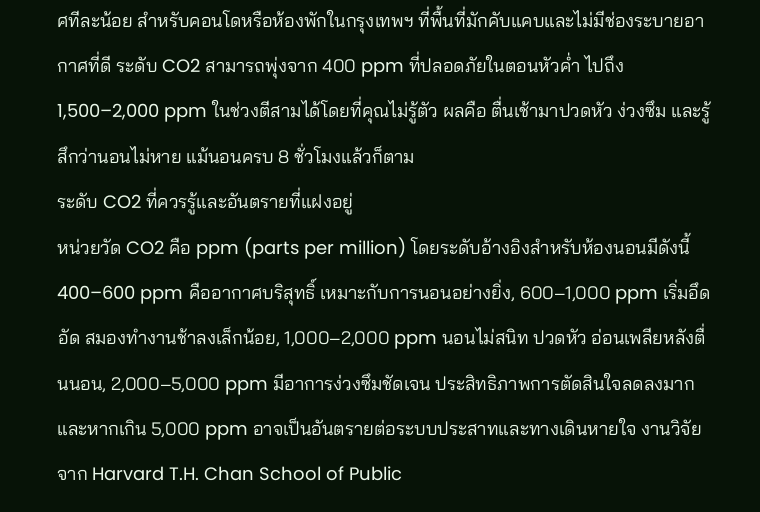ศทีละน้อย สำหรับคอนโดหรือห้องพักในกรุงเทพฯ ที่พื้นที่มักคับแคบและไม่มีช่องระบายอากาศที่ดี ระดับ CO2 สามารถพุ่งจาก 400 ppm ที่ปลอดภัยในตอนหัวค่ำ ไปถึง 1,500–2,000 ppm ในช่วงตีสามได้โดยที่คุณไม่รู้ตัว ผลคือ ตื่นเช้ามาปวดหัว ง่วงซึม และรู้สึกว่านอนไม่หาย แม้นอนครบ 8 ชั่วโมงแล้วก็ตาม
ระดับ CO2 ที่ควรรู้และอันตรายที่แฝงอยู่
หน่วยวัด CO2 คือ ppm (parts per million) โดยระดับอ้างอิงสำหรับห้องนอนมีดังนี้ 400–600 ppm คืออากาศบริสุทธิ์ เหมาะกับการนอนอย่างยิ่ง, 600–1,000 ppm เริ่มอึดอัด สมองทำงานช้าลงเล็กน้อย, 1,000–2,000 ppm นอนไม่สนิท ปวดหัว อ่อนเพลียหลังตื่นนอน, 2,000–5,000 ppm มีอาการง่วงซึมชัดเจน ประสิทธิภาพการตัดสินใจลดลงมาก และหากเกิน 5,000 ppm อาจเป็นอันตรายต่อระบบประสาทและทางเดินหายใจ งานวิจัยจาก Harvard T.H. Chan School of Public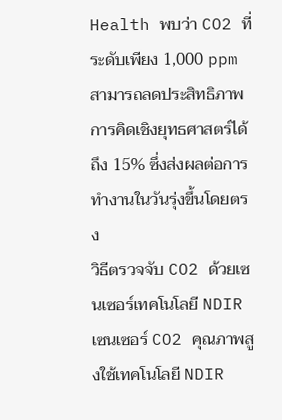Health พบว่า CO2 ที่ระดับเพียง 1,000 ppm สามารถลดประสิทธิภาพการคิดเชิงยุทธศาสตร์ได้ถึง 15% ซึ่งส่งผลต่อการทำงานในวันรุ่งขึ้นโดยตรง
วิธีตรวจจับ CO2 ด้วยเซนเซอร์เทคโนโลยี NDIR
เซนเซอร์ CO2 คุณภาพสูงใช้เทคโนโลยี NDIR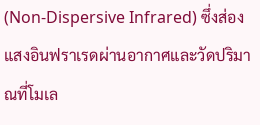(Non-Dispersive Infrared) ซึ่งส่องแสงอินฟราเรดผ่านอากาศและวัดปริมาณที่โมเล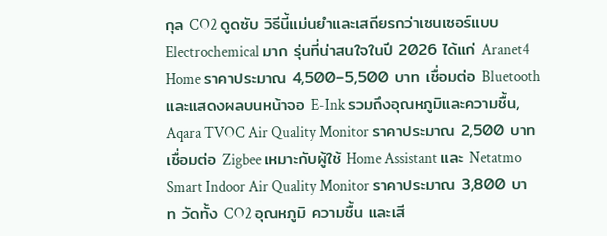กุล CO2 ดูดซับ วิธีนี้แม่นยำและเสถียรกว่าเซนเซอร์แบบ Electrochemical มาก รุ่นที่น่าสนใจในปี 2026 ได้แก่ Aranet4 Home ราคาประมาณ 4,500–5,500 บาท เชื่อมต่อ Bluetooth และแสดงผลบนหน้าจอ E-Ink รวมถึงอุณหภูมิและความชื้น, Aqara TVOC Air Quality Monitor ราคาประมาณ 2,500 บาท เชื่อมต่อ Zigbee เหมาะกับผู้ใช้ Home Assistant และ Netatmo Smart Indoor Air Quality Monitor ราคาประมาณ 3,800 บาท วัดทั้ง CO2 อุณหภูมิ ความชื้น และเสี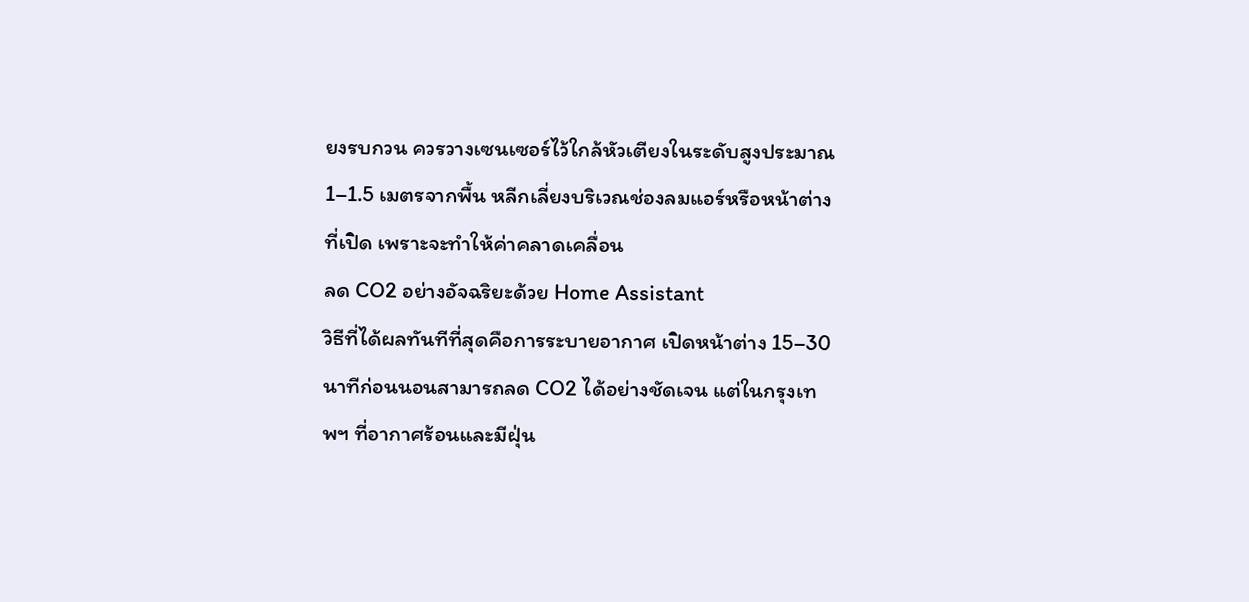ยงรบกวน ควรวางเซนเซอร์ไว้ใกล้หัวเตียงในระดับสูงประมาณ 1–1.5 เมตรจากพื้น หลีกเลี่ยงบริเวณช่องลมแอร์หรือหน้าต่างที่เปิด เพราะจะทำให้ค่าคลาดเคลื่อน
ลด CO2 อย่างอัจฉริยะด้วย Home Assistant
วิธีที่ได้ผลทันทีที่สุดคือการระบายอากาศ เปิดหน้าต่าง 15–30 นาทีก่อนนอนสามารถลด CO2 ได้อย่างชัดเจน แต่ในกรุงเทพฯ ที่อากาศร้อนและมีฝุ่น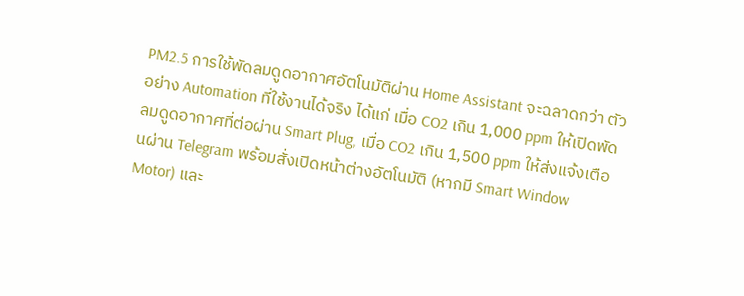PM2.5 การใช้พัดลมดูดอากาศอัตโนมัติผ่าน Home Assistant จะฉลาดกว่า ตัวอย่าง Automation ที่ใช้งานได้จริง ได้แก่ เมื่อ CO2 เกิน 1,000 ppm ให้เปิดพัดลมดูดอากาศที่ต่อผ่าน Smart Plug, เมื่อ CO2 เกิน 1,500 ppm ให้ส่งแจ้งเตือนผ่าน Telegram พร้อมสั่งเปิดหน้าต่างอัตโนมัติ (หากมี Smart Window Motor) และ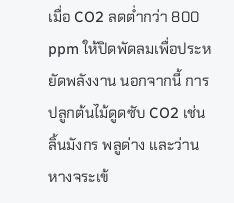เมื่อ CO2 ลดต่ำกว่า 800 ppm ให้ปิดพัดลมเพื่อประหยัดพลังงาน นอกจากนี้ การปลูกต้นไม้ดูดซับ CO2 เช่น ลิ้นมังกร พลูด่าง และว่านหางจระเข้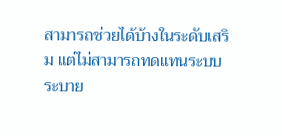สามารถช่วยได้บ้างในระดับเสริม แต่ไม่สามารถทดแทนระบบระบาย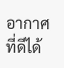อากาศที่ดีได้